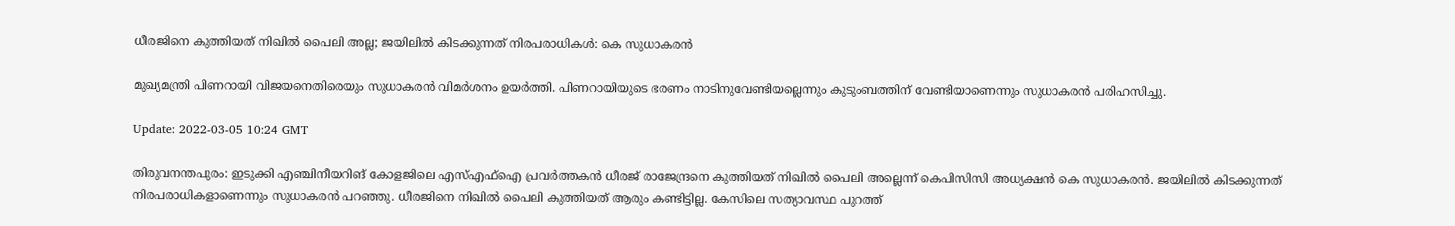ധീരജിനെ കുത്തിയത് നിഖില്‍ പൈലി അല്ല; ജയിലില്‍ കിടക്കുന്നത് നിരപരാധികള്‍: കെ സുധാകരന്‍

മുഖ്യമന്ത്രി പിണറായി വിജയനെതിരെയും സുധാകരന്‍ വിമര്‍ശനം ഉയര്‍ത്തി. പിണറായിയുടെ ഭരണം നാടിനുവേണ്ടിയല്ലെന്നും കുടുംബത്തിന് വേണ്ടിയാണെന്നും സുധാകരന്‍ പരിഹസിച്ചു.

Update: 2022-03-05 10:24 GMT

തിരുവനന്തപുരം: ഇടുക്കി എഞ്ചിനീയറിങ് കോളജിലെ എസ്എഫ്‌ഐ പ്രവര്‍ത്തകന്‍ ധീരജ് രാജേന്ദ്രനെ കുത്തിയത് നിഖില്‍ പൈലി അല്ലെന്ന് കെപിസിസി അധ്യക്ഷന്‍ കെ സുധാകരന്‍. ജയിലില്‍ കിടക്കുന്നത് നിരപരാധികളാണെന്നും സുധാകരന്‍ പറഞ്ഞു. ധീരജിനെ നിഖില്‍ പൈലി കുത്തിയത് ആരും കണ്ടിട്ടില്ല. കേസിലെ സത്യാവസ്ഥ പുറത്ത്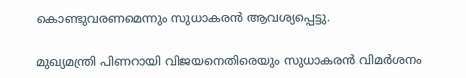കൊണ്ടുവരണമെന്നും സുധാകരന്‍ ആവശ്യപ്പെട്ടു.

മുഖ്യമന്ത്രി പിണറായി വിജയനെതിരെയും സുധാകരന്‍ വിമര്‍ശനം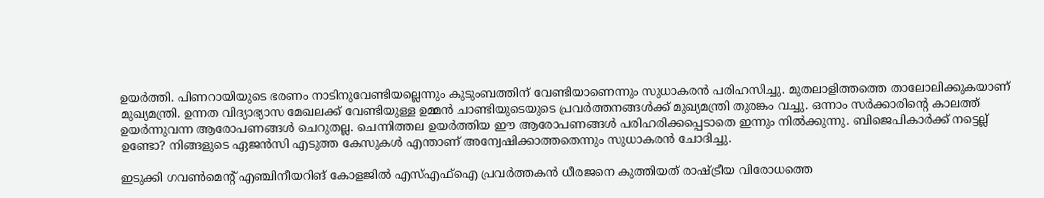ഉയര്‍ത്തി. പിണറായിയുടെ ഭരണം നാടിനുവേണ്ടിയല്ലെന്നും കുടുംബത്തിന് വേണ്ടിയാണെന്നും സുധാകരന്‍ പരിഹസിച്ചു. മുതലാളിത്തത്തെ താലോലിക്കുകയാണ് മുഖ്യമന്ത്രി. ഉന്നത വിദ്യാഭ്യാസ മേഖലക്ക് വേണ്ടിയുള്ള ഉമ്മന്‍ ചാണ്ടിയുടെയുടെ പ്രവര്‍ത്തനങ്ങള്‍ക്ക് മുഖ്യമന്ത്രി തുരങ്കം വച്ചു. ഒന്നാം സര്‍ക്കാരിന്റെ കാലത്ത് ഉയര്‍ന്നുവന്ന ആരോപണങ്ങള്‍ ചെറുതല്ല. ചെന്നിത്തല ഉയര്‍ത്തിയ ഈ ആരോപണങ്ങള്‍ പരിഹരിക്കപ്പെടാതെ ഇന്നും നില്‍ക്കുന്നു. ബിജെപികാര്‍ക്ക് നട്ടെല്ല് ഉണ്ടോ? നിങ്ങളുടെ ഏജന്‍സി എടുത്ത കേസുകള്‍ എന്താണ് അന്വേഷിക്കാത്തതെന്നും സുധാകരന്‍ ചോദിച്ചു.

ഇടുക്കി ഗവണ്‍മെന്റ് എഞ്ചിനീയറിങ് കോളജില്‍ എസ്എഫ്‌ഐ പ്രവര്‍ത്തകന്‍ ധീരജനെ കുത്തിയത് രാഷ്ട്രീയ വിരോധത്തെ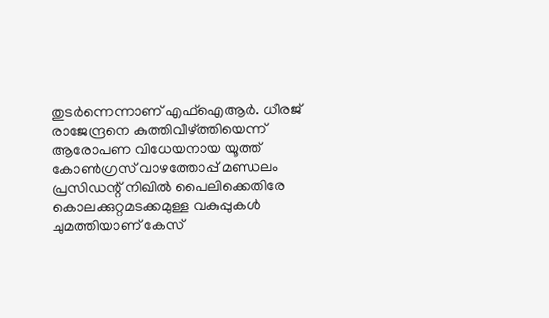തുടര്‍ന്നെന്നാണ് എഫ്‌ഐആര്‍. ധീരജ് രാജേന്ദ്രനെ കുത്തിവീഴ്ത്തിയെന്ന് ആരോപണ വിധേയനായ യൂത്ത് കോണ്‍ഗ്രസ് വാഴത്തോപ്പ് മണ്ഡലം പ്രസിഡന്റ് നിഖില്‍ പൈലിക്കെതിരേ കൊലക്കുറ്റമടക്കമുള്ള വകുപ്പുകള്‍ ചുമത്തിയാണ് കേസ്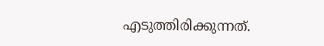എടുത്തിരിക്കുന്നത്.